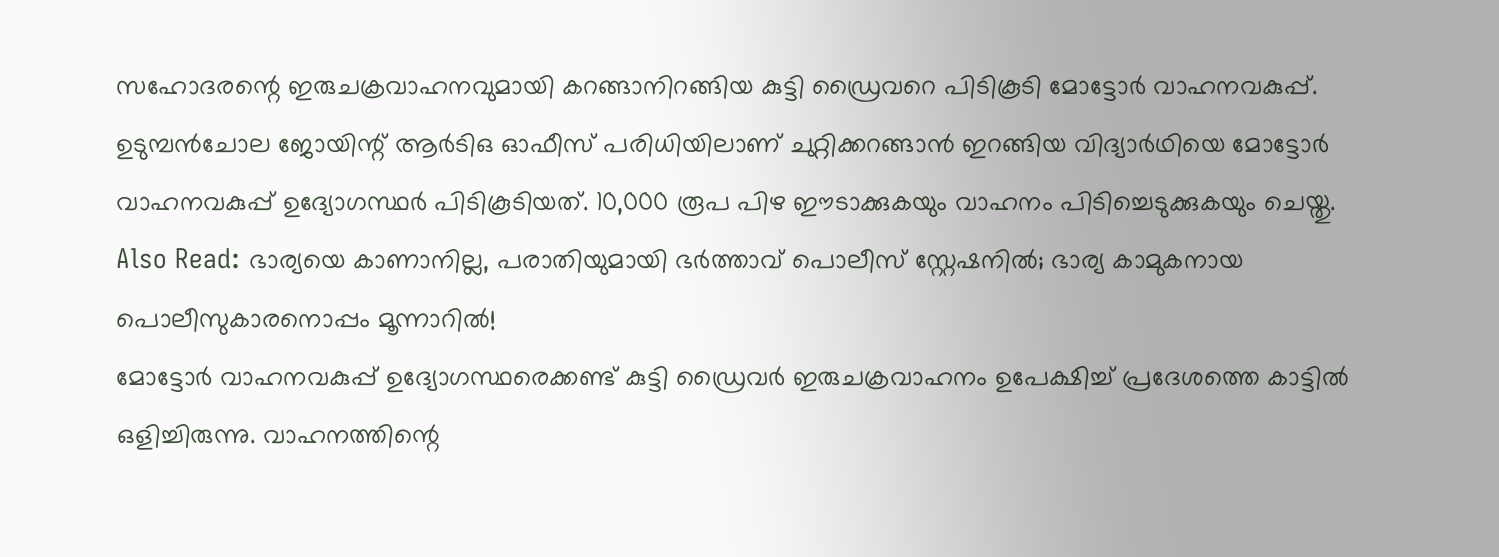സഹോദരന്റെ ഇരുചക്രവാഹനവുമായി കറങ്ങാനിറങ്ങിയ കുട്ടി ഡ്രൈവറെ പിടികൂടി മോട്ടോർ വാഹനവകുപ്പ്. ഉടുമ്പൻചോല ജോയിന്റ് ആർടിഒ ഓഫീസ് പരിധിയിലാണ് ചുറ്റിക്കറങ്ങാൻ ഇറങ്ങിയ വിദ്യാർഥിയെ മോട്ടോർ വാഹനവകുപ്പ് ഉദ്യോഗസ്ഥർ പിടികൂടിയത്. 10,000 രൂപ പിഴ ഈടാക്കുകയും വാഹനം പിടിച്ചെടുക്കുകയും ചെയ്തു.
Also Read: ഭാര്യയെ കാണാനില്ല, പരാതിയുമായി ഭർത്താവ് പൊലീസ് സ്റ്റേഷനിൽ; ഭാര്യ കാമുകനായ പൊലീസുകാരനൊപ്പം മൂന്നാറിൽ!
മോട്ടോർ വാഹനവകുപ്പ് ഉദ്യോഗസ്ഥരെക്കണ്ട് കുട്ടി ഡ്രൈവർ ഇരുചക്രവാഹനം ഉപേക്ഷിച്ച് പ്രദേശത്തെ കാട്ടിൽ ഒളിച്ചിരുന്നു. വാഹനത്തിന്റെ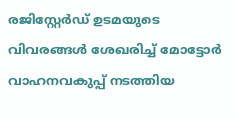രജിസ്റ്റേർഡ് ഉടമയുടെ വിവരങ്ങൾ ശേഖരിച്ച് മോട്ടോർ വാഹനവകുപ്പ് നടത്തിയ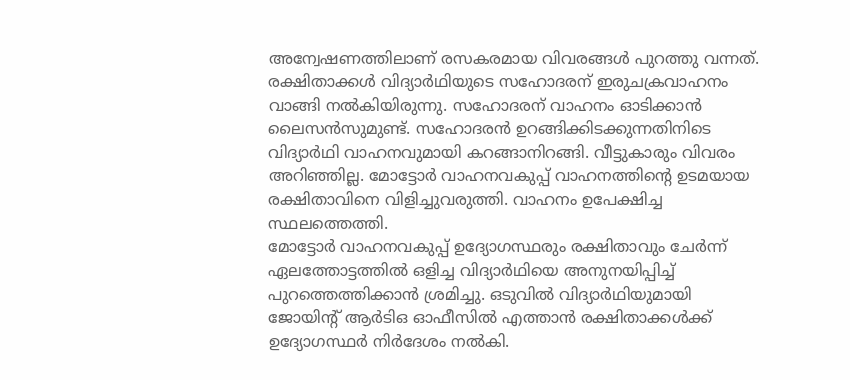അന്വേഷണത്തിലാണ് രസകരമായ വിവരങ്ങൾ പുറത്തു വന്നത്. രക്ഷിതാക്കൾ വിദ്യാർഥിയുടെ സഹോദരന് ഇരുചക്രവാഹനം വാങ്ങി നൽകിയിരുന്നു. സഹോദരന് വാഹനം ഓടിക്കാൻ ലൈസൻസുമുണ്ട്. സഹോദരൻ ഉറങ്ങിക്കിടക്കുന്നതിനിടെ വിദ്യാർഥി വാഹനവുമായി കറങ്ങാനിറങ്ങി. വീട്ടുകാരും വിവരം അറിഞ്ഞില്ല. മോട്ടോർ വാഹനവകുപ്പ് വാഹനത്തിന്റെ ഉടമയായ രക്ഷിതാവിനെ വിളിച്ചുവരുത്തി. വാഹനം ഉപേക്ഷിച്ച സ്ഥലത്തെത്തി.
മോട്ടോർ വാഹനവകുപ്പ് ഉദ്യോഗസ്ഥരും രക്ഷിതാവും ചേർന്ന് ഏലത്തോട്ടത്തിൽ ഒളിച്ച വിദ്യാർഥിയെ അനുനയിപ്പിച്ച് പുറത്തെത്തിക്കാൻ ശ്രമിച്ചു. ഒടുവിൽ വിദ്യാർഥിയുമായി ജോയിന്റ് ആർടിഒ ഓഫീസിൽ എത്താൻ രക്ഷിതാക്കൾക്ക് ഉദ്യോഗസ്ഥർ നിർദേശം നൽകി.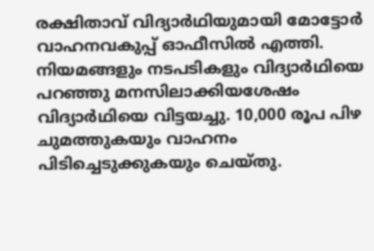രക്ഷിതാവ് വിദ്യാർഥിയുമായി മോട്ടോർ വാഹനവകുപ്പ് ഓഫീസിൽ എത്തി. നിയമങ്ങളും നടപടികളും വിദ്യാർഥിയെ പറഞ്ഞു മനസിലാക്കിയശേഷം വിദ്യാർഥിയെ വിട്ടയച്ചു. 10,000 രൂപ പിഴ ചുമത്തുകയും വാഹനം പിടിച്ചെടുക്കുകയും ചെയ്തു.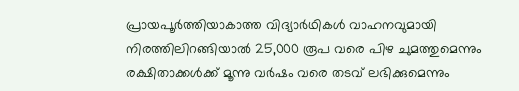പ്രായപൂർത്തിയാകാത്ത വിദ്യാർഥികൾ വാഹനവുമായി നിരത്തിലിറങ്ങിയാൽ 25,000 രൂപ വരെ പിഴ ചുമത്തുമെന്നും രക്ഷിതാക്കൾക്ക് മൂന്നു വർഷം വരെ തടവ് ലഭിക്കുമെന്നും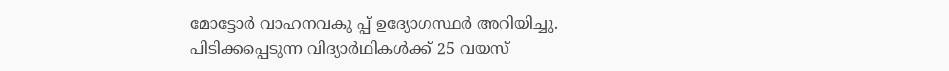മോട്ടോർ വാഹനവകു പ്പ് ഉദ്യോഗസ്ഥർ അറിയിച്ചു. പിടിക്കപ്പെടുന്ന വിദ്യാർഥികൾക്ക് 25 വയസ്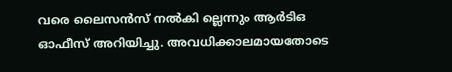വരെ ലൈസൻസ് നൽകി ല്ലെന്നും ആർടിഒ ഓഫീസ് അറിയിച്ചു. അവധിക്കാലമായതോടെ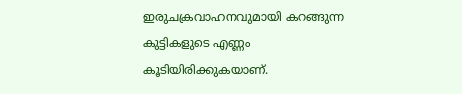ഇരുചക്രവാഹനവുമായി കറങ്ങുന്ന കുട്ടികളുടെ എണ്ണം കൂടിയിരിക്കുകയാണ്.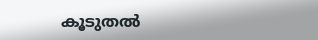കൂടുതൽ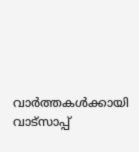വാർത്തകൾക്കായി വാട്സാപ്പ്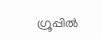ഗ്രൂപ്പിൽ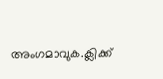അംഗമാവുക.ക്ലിക്ക്